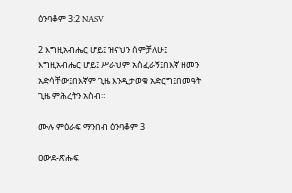ዕንባቆም 3:2 NASV

2 እግዚአብሔር ሆይ፤ ዝናህን ሰምቻለሁ፤ እግዚአብሔር ሆይ፤ ሥራህም አስፈራኝ፤በእኛ ዘመን አድሳቸው፤በእኛም ጊዜ እንዲታወቁ አድርግ፤በመዓት ጊዜ ምሕረትን አስብ።

ሙሉ ምዕራፍ ማንበብ ዕንባቆም 3

ዐውደ-ጽሑፍ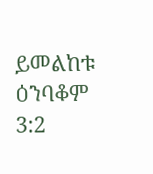ይመልከቱ ዕንባቆም 3:2